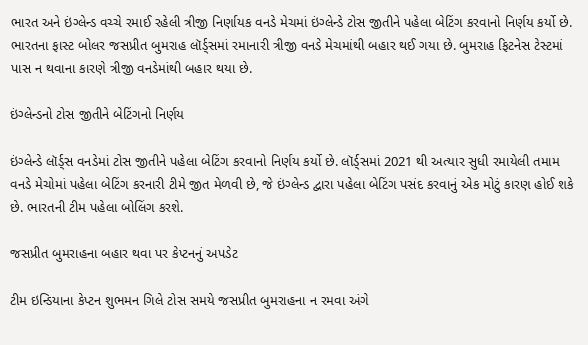ભારત અને ઇંગ્લેન્ડ વચ્ચે રમાઈ રહેલી ત્રીજી નિર્ણાયક વનડે મેચમાં ઇંગ્લેન્ડે ટોસ જીતીને પહેલા બેટિંગ કરવાનો નિર્ણય કર્યો છે. ભારતના ફાસ્ટ બોલર જસપ્રીત બુમરાહ લૉર્ડ્સમાં રમાનારી ત્રીજી વનડે મેચમાંથી બહાર થઈ ગયા છે. બુમરાહ ફિટનેસ ટેસ્ટમાં પાસ ન થવાના કારણે ત્રીજી વનડેમાંથી બહાર થયા છે.

ઇંગ્લેન્ડનો ટોસ જીતીને બેટિંગનો નિર્ણય

ઇંગ્લેન્ડે લૉર્ડ્સ વનડેમાં ટોસ જીતીને પહેલા બેટિંગ કરવાનો નિર્ણય કર્યો છે. લૉર્ડ્સમાં 2021 થી અત્યાર સુધી રમાયેલી તમામ વનડે મેચોમાં પહેલા બેટિંગ કરનારી ટીમે જીત મેળવી છે, જે ઇંગ્લેન્ડ દ્વારા પહેલા બેટિંગ પસંદ કરવાનું એક મોટું કારણ હોઈ શકે છે. ભારતની ટીમ પહેલા બોલિંગ કરશે.

જસપ્રીત બુમરાહના બહાર થવા પર કેપ્ટનનું અપડેટ

ટીમ ઇન્ડિયાના કેપ્ટન શુભમન ગિલે ટોસ સમયે જસપ્રીત બુમરાહના ન રમવા અંગે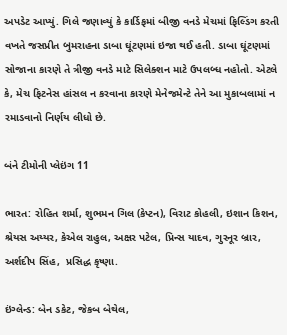અપડેટ આપ્યું. ગિલે જણાવ્યું કે કાર્ડિફમાં બીજી વનડે મેચમાં ફિલ્ડિંગ કરતી વખતે જસપ્રીત બુમરાહના ડાબા ઘૂંટણમાં ઇજા થઈ હતી. ડાબા ઘૂંટણમાં સોજાના કારણે તે ત્રીજી વનડે માટે સિલેક્શન માટે ઉપલબ્ધ નહોતો. એટલે કે, મેચ ફિટનેસ હાંસલ ન કરવાના કારણે મેનેજમેન્ટે તેને આ મુકાબલામાં ન રમાડવાનો નિર્ણય લીધો છે.

બંને ટીમોની પ્લેઇંગ 11

ભારત: રોહિત શર્મા, શુભમન ગિલ (કેપ્ટન), વિરાટ કોહલી, ઇશાન કિશન, શ્રેયસ અય્યર, કેએલ રાહુલ, અક્ષર પટેલ, પ્રિન્સ યાદવ, ગુરનૂર બ્રાર, અર્શદીપ સિંહ,  પ્રસિદ્ધ કૃષ્ણા.

ઇંગ્લેન્ડ: બેન ડકેટ, જેકબ બેથેલ,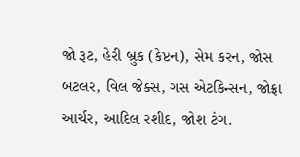જો રૂટ, હેરી બ્રુક (કેપ્ટન), સેમ કરન, જોસ બટલર, વિલ જેક્સ, ગસ એટકિન્સન, જોફ્રા આર્ચર, આદિલ રશીદ, જોશ ટંગ.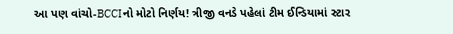આ પણ વાંચો-BCCIનો મોટો નિર્ણય! ત્રીજી વનડે પહેલાં ટીમ ઈન્ડિયામાં સ્ટાર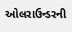ઓલરાઉન્ડરની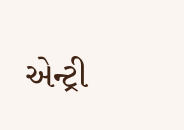એન્ટ્રી